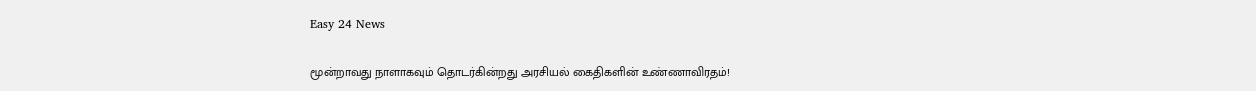Easy 24 News

மூன்றாவது நாளாகவும் தொடர்கின்றது அரசியல் கைதிகளின் உண்ணாவிரதம்!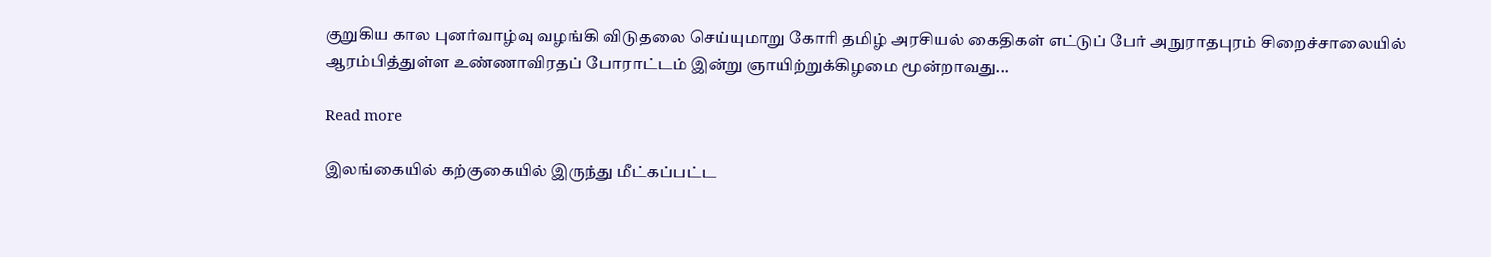குறுகிய கால புனர்வாழ்வு வழங்கி விடுதலை செய்யுமாறு கோரி தமிழ் அரசியல் கைதிகள் எட்டுப் பேர் அநுராதபுரம் சிறைச்சாலையில் ஆரம்பித்துள்ள உண்ணாவிரதப் போராட்டம் இன்று ஞாயிற்றுக்கிழமை மூன்றாவது...

Read more

இலங்கையில் கற்குகையில் இருந்து மீட்கப்பட்ட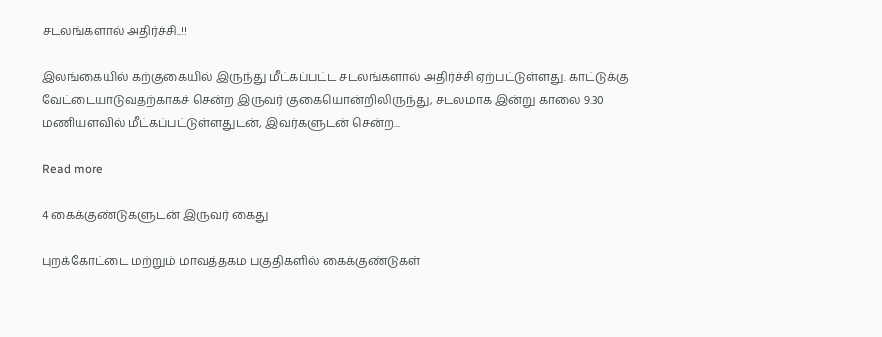சடலங்களால் அதிர்ச்சி..!!

இலங்கையில் கற்குகையில் இருந்து மீட்கப்பட்ட சடலங்களால் அதிர்ச்சி ஏற்பட்டுள்ளது. காட்டுக்கு வேட்டையாடுவதற்காகச் சென்ற இருவர் குகையொன்றிலிருந்து, சடலமாக இன்று காலை 9.30 மணியளவில் மீட்கப்பட்டுள்ளதுடன், இவர்களுடன் சென்ற...

Read more

4 கைக்குண்டுகளுடன் இருவர் கைது

புறக்கோட்டை மற்றும் மாவத்தகம பகுதிகளில் கைக்குண்டுகள்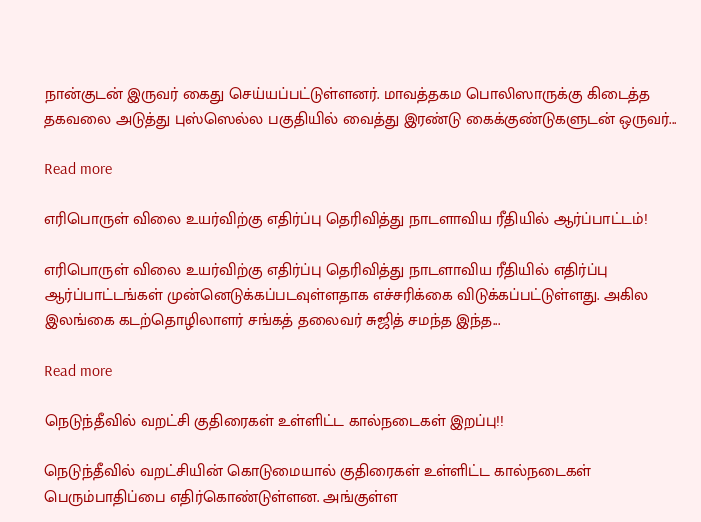நான்குடன் இருவர் கைது செய்யப்பட்டுள்ளனர். மாவத்தகம பொலிஸாருக்கு கிடைத்த தகவலை அடுத்து புஸ்ஸெல்ல பகுதியில் வைத்து இரண்டு கைக்குண்டுகளுடன் ஒருவர்...

Read more

எரிபொருள் விலை உயர்விற்கு எதிர்ப்பு தெரிவித்து நாடளாவிய ரீதியில் ஆர்ப்பாட்டம்!

எரிபொருள் விலை உயர்விற்கு எதிர்ப்பு தெரிவித்து நாடளாவிய ரீதியில் எதிர்ப்பு ஆர்ப்பாட்டங்கள் முன்னெடுக்கப்படவுள்ளதாக எச்சரிக்கை விடுக்கப்பட்டுள்ளது. அகில இலங்கை கடற்தொழிலாளர் சங்கத் தலைவர் சுஜித் சமந்த இந்த...

Read more

நெடுந்தீவில் வறட்சி குதிரைகள் உள்ளிட்ட கால்நடைகள் இறப்பு!!

நெடுந்தீவில் வறட்சியின் கொடுமையால் குதிரைகள் உள்ளிட்ட கால்நடைகள் பெரும்பாதிப்பை எதிர்கொண்டுள்ளன. அங்குள்ள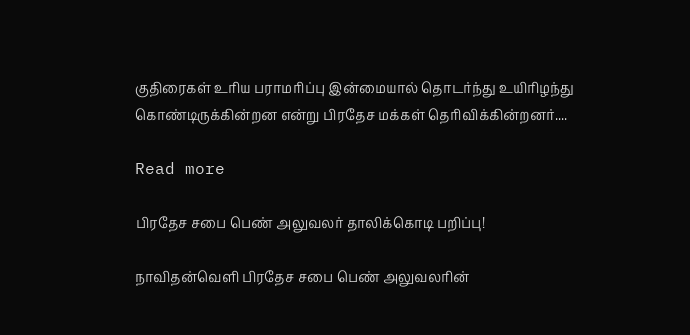குதிரைகள் உரிய பராமரிப்பு இன்மையால் தொடர்ந்து உயிரிழந்து கொண்டிருக்கின்றன என்று பிரதேச மக்கள் தெரிவிக்கின்றனர்....

Read more

பிரதேச சபை பெண் அலுவலர் தாலிக்கொடி பறிப்பு!

நாவிதன்வெளி பிரதேச சபை பெண் அலுவலரின்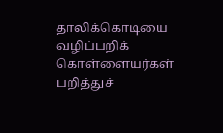தாலிக்கொடியை வழிப்பறிக் கொள்ளையர்கள் பறித்துச்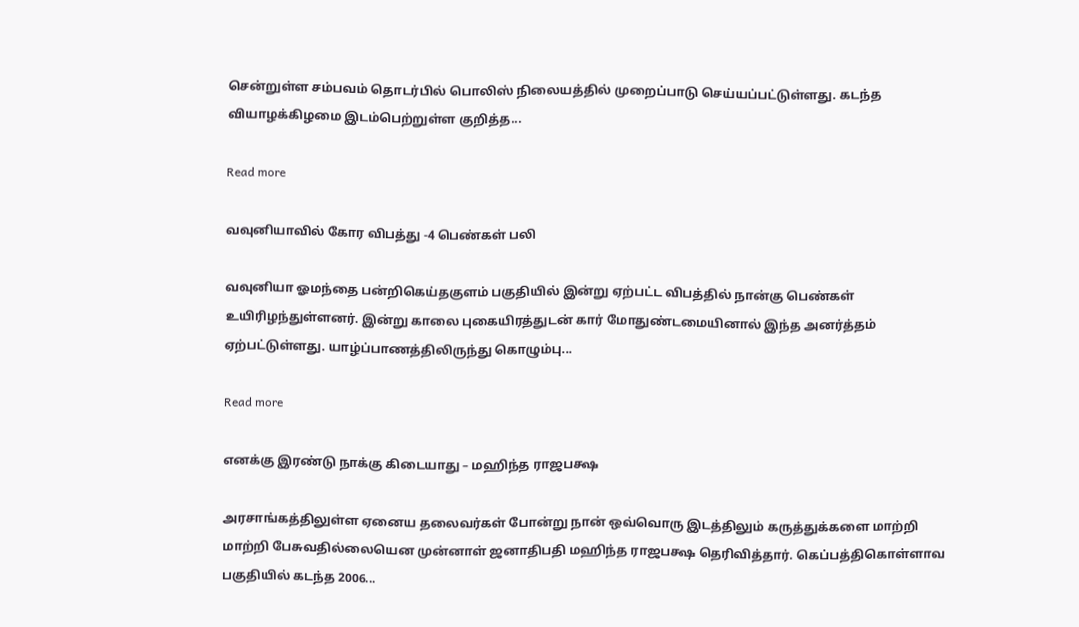சென்றுள்ள சம்பவம் தொடர்பில் பொலிஸ் நிலையத்தில் முறைப்பாடு செய்யப்பட்டுள்ளது. கடந்த வியாழக்கிழமை இடம்பெற்றுள்ள குறித்த...

Read more

வவுனியாவில் கோர விபத்து -4 பெண்கள் பலி

வவுனியா ஓமந்தை பன்றிகெய்தகுளம் பகுதியில் இன்று ஏற்பட்ட விபத்தில் நான்கு பெண்கள் உயிரிழந்துள்ளனர். இன்று காலை புகையிரத்துடன் கார் மோதுண்டமையினால் இந்த அனர்த்தம் ஏற்பட்டுள்ளது. யாழ்ப்பாணத்திலிருந்து கொழும்பு...

Read more

எனக்கு இரண்டு நாக்கு கிடையாது – மஹிந்த ராஜபக்ஷ

அரசாங்கத்திலுள்ள ஏனைய தலைவர்கள் போன்று நான் ஒவ்வொரு இடத்திலும் கருத்துக்களை மாற்றி மாற்றி பேசுவதில்லையென முன்னாள் ஜனாதிபதி மஹிந்த ராஜபக்ஷ தெரிவித்தார். கெப்பத்திகொள்ளாவ பகுதியில் கடந்த 2006...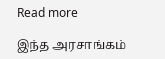Read more

இந்த அரசாங்கம்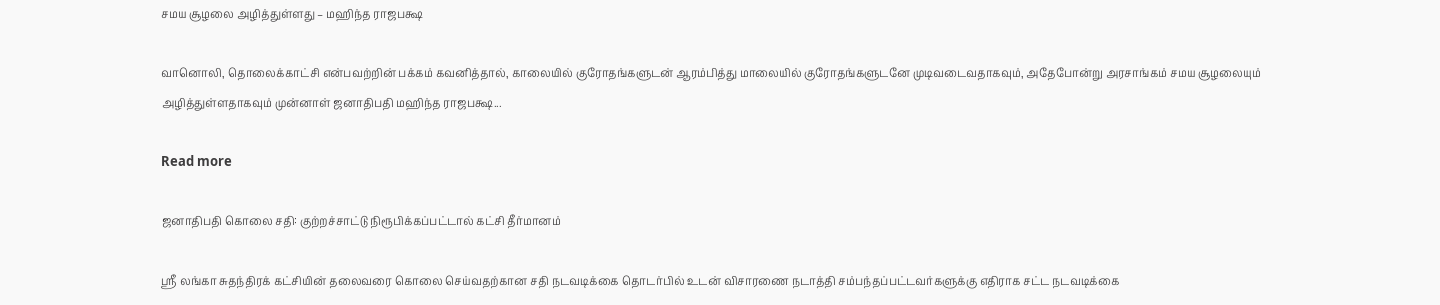சமய சூழலை அழித்துள்ளது – மஹிந்த ராஜபக்ஷ

வானொலி, தொலைக்காட்சி என்பவற்றின் பக்கம் கவனித்தால், காலையில் குரோதங்களுடன் ஆரம்பித்து மாலையில் குரோதங்களுடனே முடிவடைவதாகவும், அதேபோன்று அரசாங்கம் சமய சூழலையும் அழித்துள்ளதாகவும் முன்னாள் ஜனாதிபதி மஹிந்த ராஜபக்ஷ...

Read more

ஜனாதிபதி கொலை சதி: குற்றச்சாட்டு நிரூபிக்கப்பட்டால் கட்சி தீர்மானம்

ஸ்ரீ லங்கா சுதந்திரக் கட்சியின் தலைவரை கொலை செய்வதற்கான சதி நடவடிக்கை தொடர்பில் உடன் விசாரணை நடாத்தி சம்பந்தப்பட்டவர்களுக்கு எதிராக சட்ட நடவடிக்கை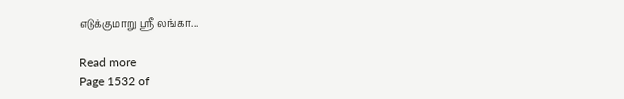எடுக்குமாறு ஸ்ரீ லங்கா...

Read more
Page 1532 of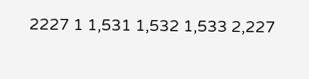2227 1 1,531 1,532 1,533 2,227